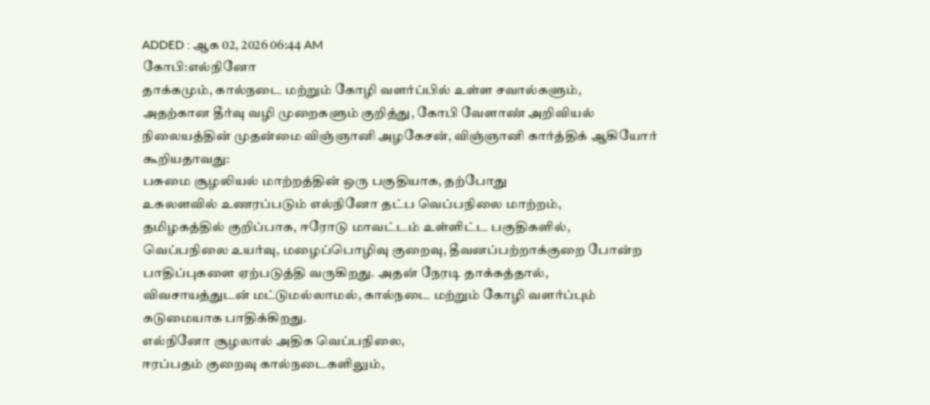ADDED : ஆக 02, 2026 06:44 AM
கோபி:எல்நினோ
தாக்கமும், கால்நடை மற்றும் கோழி வளர்ப்பில் உள்ள சவால்களும்,
அதற்கான தீர்வு வழி முறைகளும் குறித்து, கோபி வேளாண் அறிவியல்
நிலையத்தின் முதன்மை விஞ்ஞானி அழகேசன், விஞ்ஞானி கார்த்திக் ஆகியோர்
கூறியதாவது:
பசுமை சூழலியல் மாற்றத்தின் ஒரு பகுதியாக, தற்போது
உகலளவில் உணரப்படும் எல்நினோ தட்ப வெப்பநிலை மாற்றம்,
தமிழகத்தில் குறிப்பாக, ஈரோடு மாவட்டம் உள்ளிட்ட பகுதிகளில்,
வெப்பநிலை உயர்வு, மழைப்பொழிவு குறைவு, தீவனப்பற்றாக்குறை போன்ற
பாதிப்புகளை ஏற்படுத்தி வருகிறது. அதன் நேரடி தாக்கத்தால்,
விவசாயத்துடன் மட்டுமல்லாமல், கால்நடை மற்றும் கோழி வளர்ப்பும்
கடுமையாக பாதிக்கிறது.
எல்நினோ சூழலால் அதிக வெப்பநிலை,
ஈரப்பதம் குறைவு கால்நடைகளிலும்,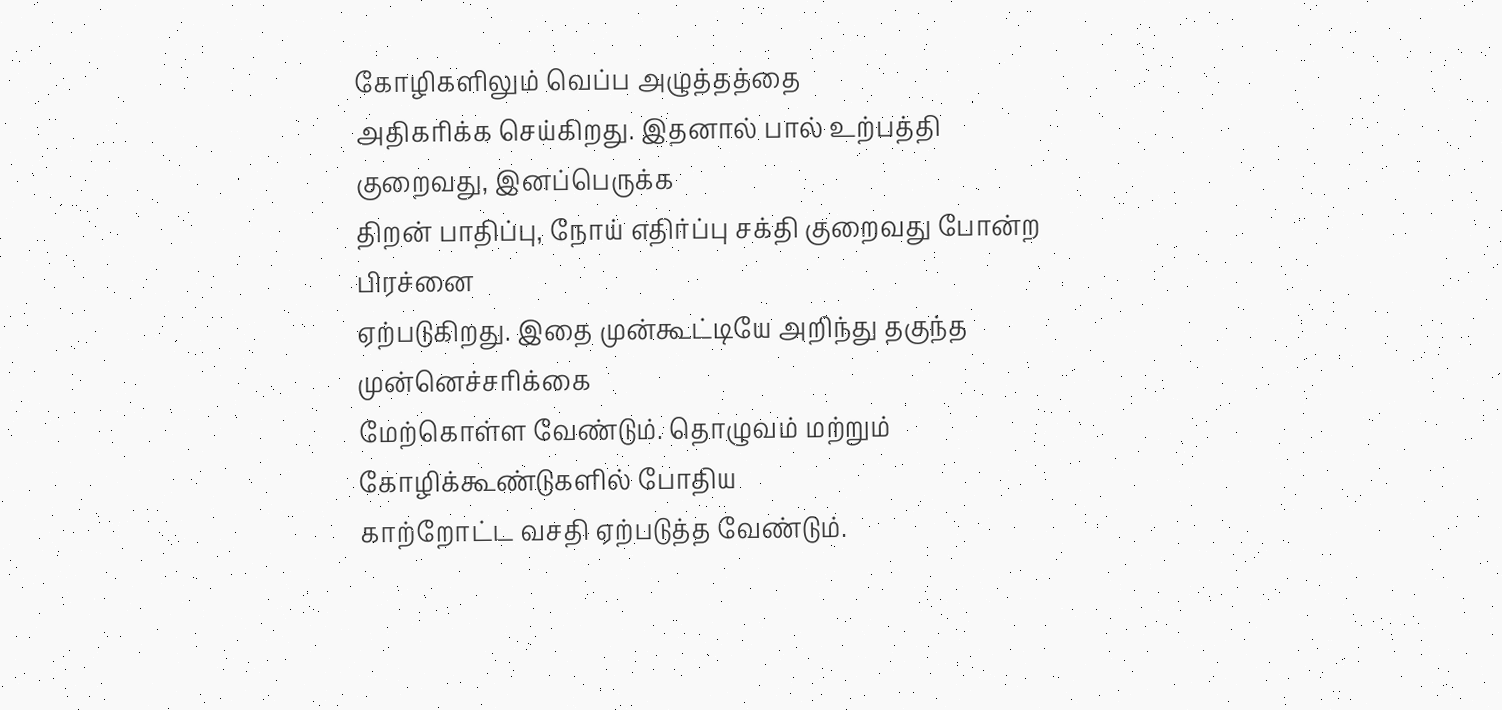கோழிகளிலும் வெப்ப அழுத்தத்தை
அதிகரிக்க செய்கிறது. இதனால் பால் உற்பத்தி குறைவது, இனப்பெருக்க
திறன் பாதிப்பு, நோய் எதிர்ப்பு சக்தி குறைவது போன்ற பிரச்னை
ஏற்படுகிறது. இதை முன்கூட்டியே அறிந்து தகுந்த முன்னெச்சரிக்கை
மேற்கொள்ள வேண்டும். தொழுவம் மற்றும் கோழிக்கூண்டுகளில் போதிய
காற்றோட்ட வசதி ஏற்படுத்த வேண்டும்.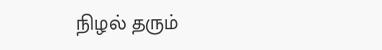நிழல் தரும்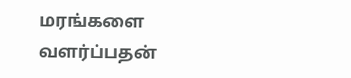மரங்களை வளர்ப்பதன்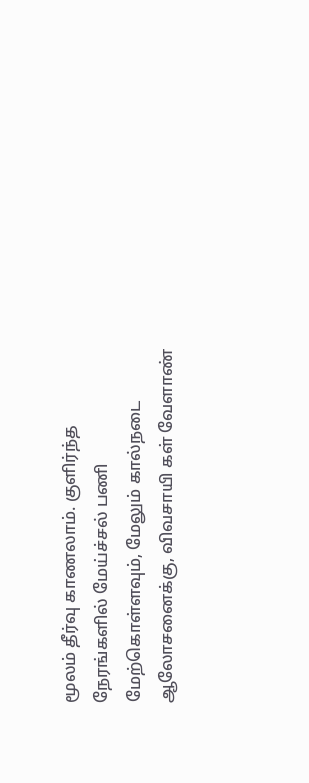மூலம் தீர்வு காணலாம். குளிர்ந்த நேரங்களில் மேய்ச்சல் பணி
மேற்கொள்ளவும், மேலும் கால்நடை ஆலோசனைக்கு, விவசாயி கள் வேளாண்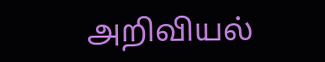அறிவியல்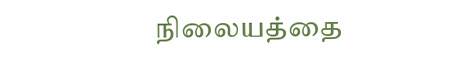நிலையத்தை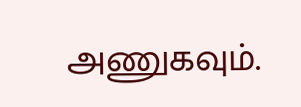அணுகவும்.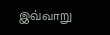இவ்வாறு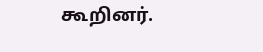கூறினர்.